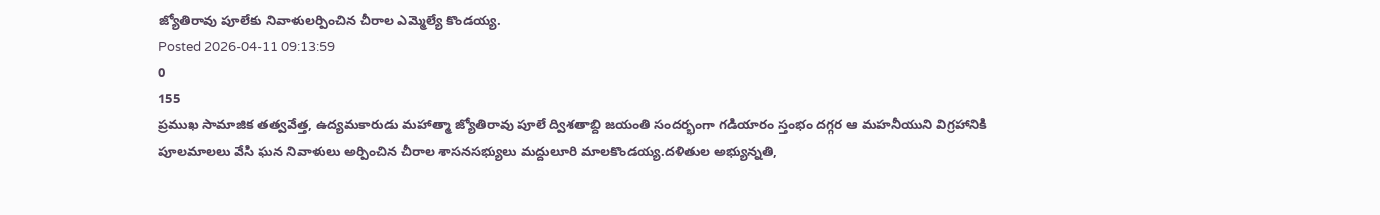జ్యోతిరావు పూలేకు నివాళులర్పించిన చీరాల ఎమ్మెల్యే కొండయ్య.
Posted 2026-04-11 09:13:59
0
155
ప్రముఖ సామాజిక తత్వవేత్త, ఉద్యమకారుడు మహాత్మా జ్యోతిరావు పూలే ద్విశతాబ్ది జయంతి సందర్భంగా గడియారం స్తంభం దగ్గర ఆ మహనీయుని విగ్రహానికి పూలమాలలు వేసి ఘన నివాళులు అర్పించిన చీరాల శాసనసభ్యులు మద్దులూరి మాలకొండయ్య.దళితుల అభ్యున్నతి,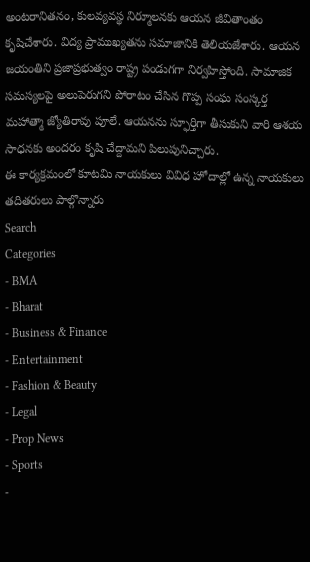అంటరానితనం, కులవ్యవస్థ నిర్మూలనకు ఆయన జీవితాంతం కృషిచేశారు. విద్య ప్రాముఖ్యతను సమాజానికి తెలియజేశారు. ఆయన జయంతిని ప్రజాప్రభుత్వం రాష్ట్ర పండుగగా నిర్వహిస్తోంది. సామాజిక సమస్యలపై అలుపెరుగని పోరాటం చేసిన గొప్ప సంఘ సంస్కర్త మహాత్మా జ్యోతిరావు పూలే. ఆయనను స్ఫూర్తిగా తీసుకుని వారి ఆశయ సాధనకు అందరం కృషి చేద్దామని పిలుపునిచ్చారు.
ఈ కార్యక్రమంలో కూటమి నాయకులు వివిధ హోదాల్లో ఉన్న నాయకులు తదితరులు పాల్గొన్నారు
Search
Categories
- BMA
- Bharat
- Business & Finance
- Entertainment
- Fashion & Beauty
- Legal
- Prop News
- Sports
-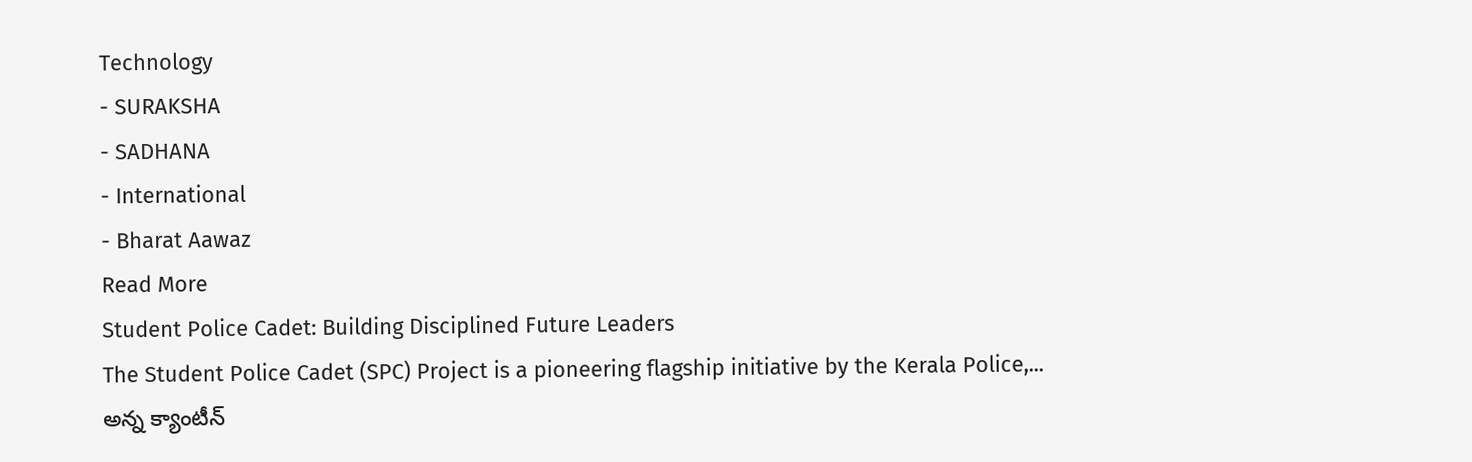Technology
- SURAKSHA
- SADHANA
- International
- Bharat Aawaz
Read More
Student Police Cadet: Building Disciplined Future Leaders
The Student Police Cadet (SPC) Project is a pioneering flagship initiative by the Kerala Police,...
అన్న క్యాంటీన్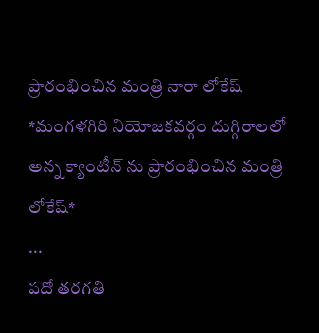ప్రారంభించిన మంత్రి నారా లోకేష్
*మంగళగిరి నియోజకవర్గం దుగ్గిరాలలో అన్న క్యాంటీన్ ను ప్రారంభించిన మంత్రి లోకేష్*
...
పదో తరగతి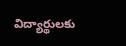విద్యార్థులకు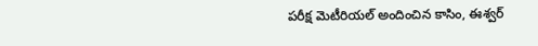పరీక్ష మెటీరియల్ అందించిన కాసిం, ఈశ్వర్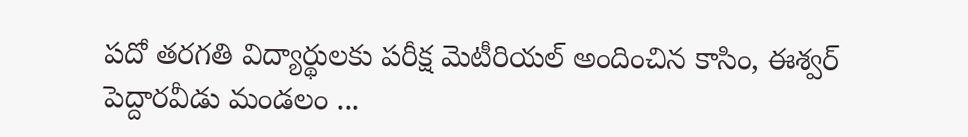పదో తరగతి విద్యార్థులకు పరీక్ష మెటీరియల్ అందించిన కాసిం, ఈశ్వర్
పెద్దారవీడు మండలం ...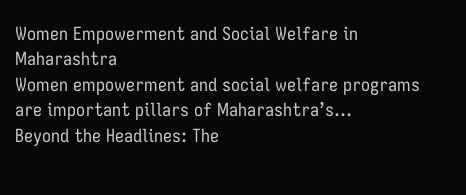Women Empowerment and Social Welfare in Maharashtra
Women empowerment and social welfare programs are important pillars of Maharashtra’s...
Beyond the Headlines: The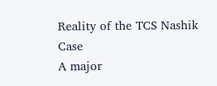Reality of the TCS Nashik Case
A major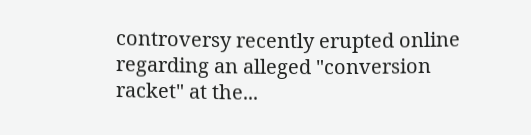controversy recently erupted online regarding an alleged "conversion racket" at the...